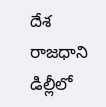దేశ రాజధాని డిల్లీలో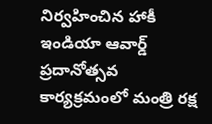నిర్వహించిన హాకీ ఇండియా ఆవార్డ్ ప్రదానోత్సవ కార్యక్రమంలో మంత్రి రక్ష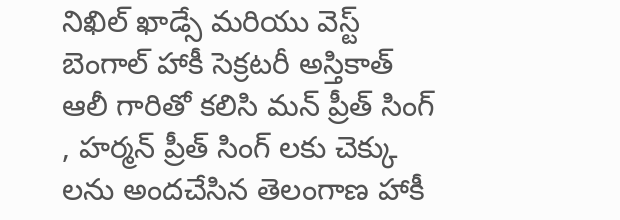నిఖిల్ ఖాడ్సే మరియు వెస్ట్ బెంగాల్ హాకీ సెక్రటరీ అస్తికాత్ ఆలీ గారితో కలిసి మన్ ప్రీత్ సింగ్ , హర్మన్ ప్రీత్ సింగ్ లకు చెక్కు లను అందచేసిన తెలంగాణ హాకీ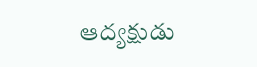ఆద్యక్షుడు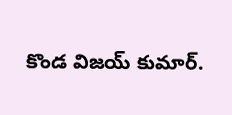కొండ విజయ్ కుమార్.